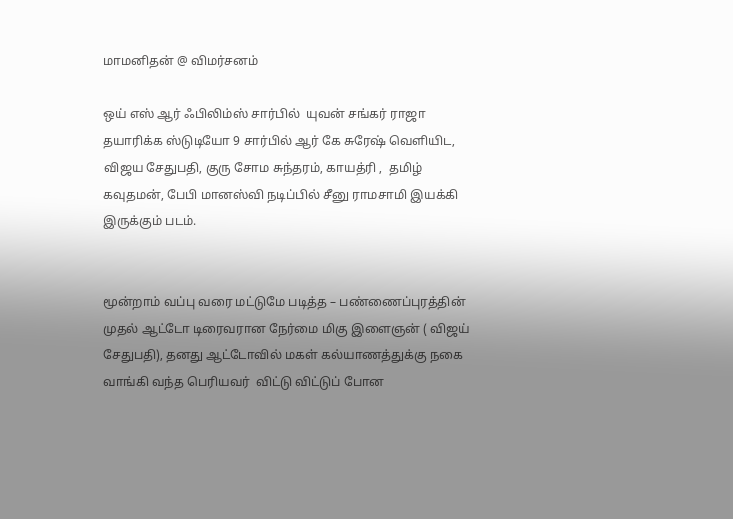மாமனிதன் @ விமர்சனம்

ஒய் எஸ் ஆர் ஃபிலிம்ஸ் சார்பில்  யுவன் சங்கர் ராஜா தயாரிக்க ஸ்டுடியோ 9 சார்பில் ஆர் கே சுரேஷ் வெளியிட,  விஜய சேதுபதி, குரு சோம சுந்தரம், காயத்ரி ,  தமிழ் கவுதமன், பேபி மானஸ்வி நடிப்பில் சீனு ராமசாமி இயக்கி இருக்கும் படம்.


மூன்றாம் வப்பு வரை மட்டுமே படித்த – பண்ணைப்புரத்தின் முதல் ஆட்டோ டிரைவரான நேர்மை மிகு இளைஞன் ( விஜய் சேதுபதி), தனது ஆட்டோவில் மகள் கல்யாணத்துக்கு நகை வாங்கி வந்த பெரியவர்  விட்டு விட்டுப் போன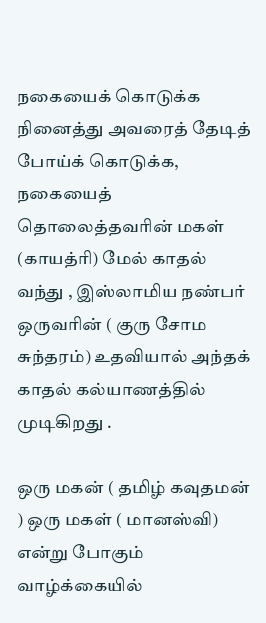நகையைக் கொடுக்க நினைத்து அவரைத் தேடித் போய்க் கொடுக்க, நகையைத் தொலைத்தவரின் மகள் (காயத்ரி) மேல் காதல் வந்து , இஸ்லாமிய நண்பர் ஒருவரின் ( குரு சோம சுந்தரம்) உதவியால் அந்தக் காதல் கல்யாணத்தில் முடிகிறது .

ஒரு மகன் ( தமிழ் கவுதமன் ) ஒரு மகள் ( மானஸ்வி) என்று போகும் வாழ்க்கையில்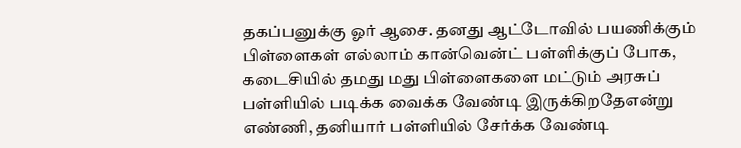தகப்பனுக்கு ஓர் ஆசை. தனது ஆட்டோவில் பயணிக்கும் பிள்ளைகள் எல்லாம் கான்வென்ட் பள்ளிக்குப் போக, கடைசியில் தமது மது பிள்ளைகளை மட்டும் அரசுப் பள்ளியில் படிக்க வைக்க வேண்டி இருக்கிறதேஎன்று எண்ணி, தனியார் பள்ளியில் சேர்க்க வேண்டி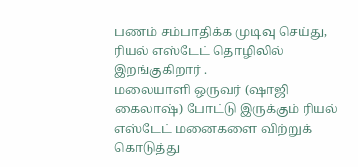பணம் சம்பாதிக்க முடிவு செய்து, ரியல் எஸ்டேட் தொழிலில் இறங்குகிறார் .
மலையாளி ஒருவர் (ஷாஜி கைலாஷ்) போட்டு இருக்கும் ரியல் எஸ்டேட் மனைகளை விற்றுக் கொடுத்து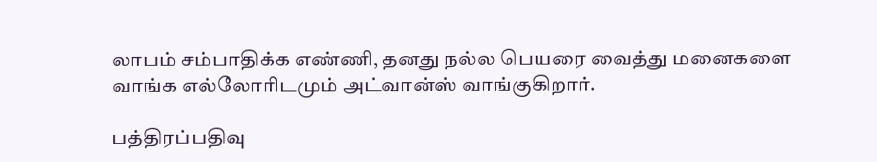லாபம் சம்பாதிக்க எண்ணி, தனது நல்ல பெயரை வைத்து மனைகளை வாங்க எல்லோரிடமும் அட்வான்ஸ் வாங்குகிறார்.

பத்திரப்பதிவு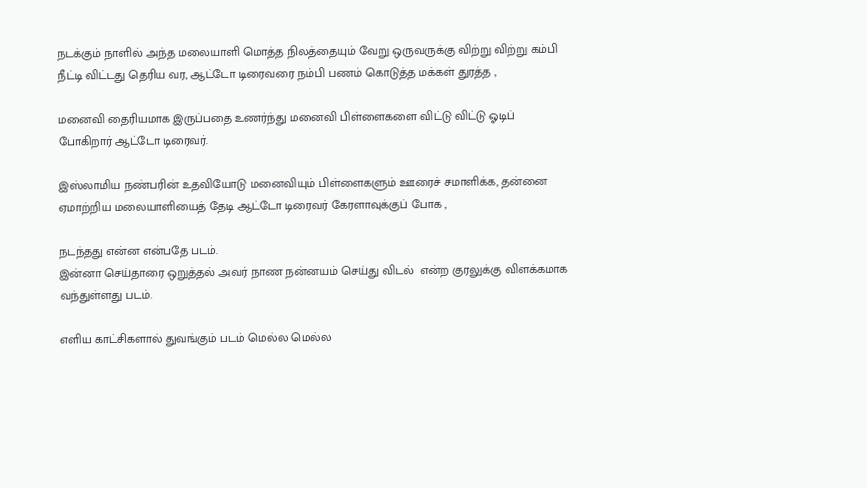நடக்கும் நாளில் அந்த மலையாளி மொத்த நிலத்தையும் வேறு ஒருவருக்கு விற்று விற்று கம்பி நீட்டி விட்டது தெரிய வர, ஆட்டோ டிரைவரை நம்பி பணம் கொடுத்த மக்கள் துரத்த ,

மனைவி தைரியமாக இருப்பதை உணர்ந்து மனைவி பிள்ளைகளை விட்டு விட்டு ஓடிப் போகிறார் ஆட்டோ டிரைவர்.

இஸ்லாமிய நண்பரின் உதவியோடு மனைவியும் பிள்ளைகளும் ஊரைச் சமாளிக்க, தன்னை ஏமாற்றிய மலையாளியைத் தேடி ஆட்டோ டிரைவர் கேரளாவுக்குப் போக ,

நடந்தது என்ன என்பதே படம்.
இன்னா செய்தாரை ஒறுத்தல் அவர் நாண நன்னயம் செய்து விடல்  என்ற குரலுக்கு விளக்கமாக வந்துள்ளது படம்.

எளிய காட்சிகளால் துவங்கும் படம் மெல்ல மெல்ல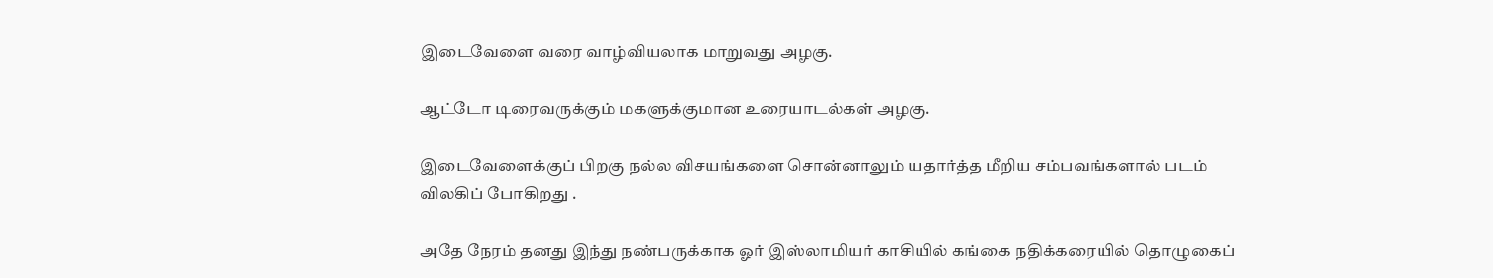இடைவேளை வரை வாழ்வியலாக மாறுவது அழகு.

ஆட்டோ டிரைவருக்கும் மகளுக்குமான உரையாடல்கள் அழகு.

இடைவேளைக்குப் பிறகு நல்ல விசயங்களை சொன்னாலும் யதார்த்த மீறிய சம்பவங்களால் படம் விலகிப் போகிறது .

அதே நேரம் தனது இந்து நண்பருக்காக ஓர் இஸ்லாமியர் காசியில் கங்கை நதிக்கரையில் தொழுகைப்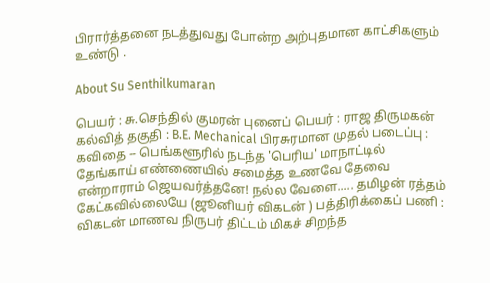பிரார்த்தனை நடத்துவது போன்ற அற்புதமான காட்சிகளும் உண்டு .

About Su Senthilkumaran

பெயர் : சு.செந்தில் குமரன் புனைப் பெயர் : ராஜ திருமகன் கல்வித் தகுதி : B.E. Mechanical பிரசுரமான முதல் படைப்பு : கவிதை -- பெங்களூரில் நடந்த 'பெரிய' மாநாட்டில் தேங்காய் எண்ணையில் சமைத்த உணவே தேவை என்றாராம் ஜெயவர்த்தனே! நல்ல வேளை..... தமிழன் ரத்தம் கேட்கவில்லையே (ஜூனியர் விகடன் ) பத்திரிக்கைப் பணி : விகடன் மாணவ நிருபர் திட்டம் மிகச் சிறந்த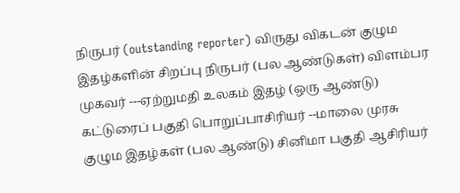நிருபர் (outstanding reporter) விருது விகடன் குழும இதழ்களின் சிறப்பு நிருபர் (பல ஆண்டுகள்) விளம்பர முகவர் ---ஏற்றுமதி உலகம் இதழ் (ஒரு ஆண்டு) கட்டுரைப் பகுதி பொறுப்பாசிரியர் --மாலை முரசு குழும இதழ்கள் (பல ஆண்டு) சினிமா பகுதி ஆசிரியர்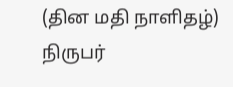(தின மதி நாளிதழ்) நிருபர்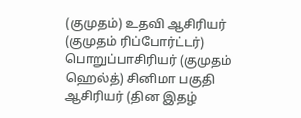(குமுதம்) உதவி ஆசிரியர் (குமுதம் ரிப்போர்ட்டர்) பொறுப்பாசிரியர் (குமுதம் ஹெல்த்) சினிமா பகுதி ஆசிரியர் (தின இதழ்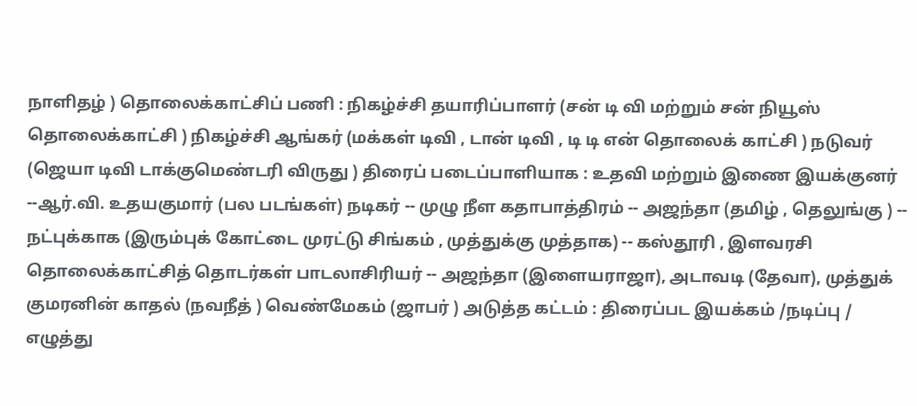நாளிதழ் ) தொலைக்காட்சிப் பணி : நிகழ்ச்சி தயாரிப்பாளர் (சன் டி வி மற்றும் சன் நியூஸ் தொலைக்காட்சி ) நிகழ்ச்சி ஆங்கர் (மக்கள் டிவி , டான் டிவி , டி டி என் தொலைக் காட்சி ) நடுவர் (ஜெயா டிவி டாக்குமெண்டரி விருது ) திரைப் படைப்பாளியாக : உதவி மற்றும் இணை இயக்குனர் --ஆர்.வி. உதயகுமார் (பல படங்கள்) நடிகர் -- முழு நீள கதாபாத்திரம் -- அஜந்தா (தமிழ் , தெலுங்கு ) -- நட்புக்காக (இரும்புக் கோட்டை முரட்டு சிங்கம் , முத்துக்கு முத்தாக) -- கஸ்தூரி , இளவரசி தொலைக்காட்சித் தொடர்கள் பாடலாசிரியர் -- அஜந்தா (இளையராஜா), அடாவடி (தேவா), முத்துக் குமரனின் காதல் (நவநீத் ) வெண்மேகம் (ஜாபர் ) அடுத்த கட்டம் : திரைப்பட இயக்கம் /நடிப்பு / எழுத்து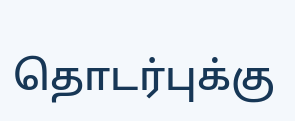தொடர்புக்கு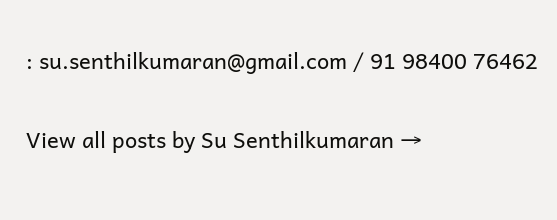: su.senthilkumaran@gmail.com / 91 98400 76462

View all posts by Su Senthilkumaran →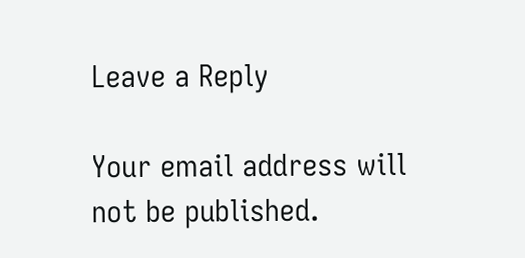Leave a Reply

Your email address will not be published.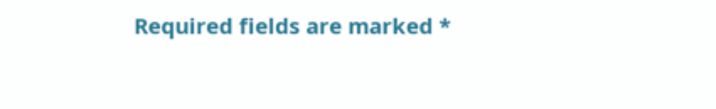Required fields are marked *